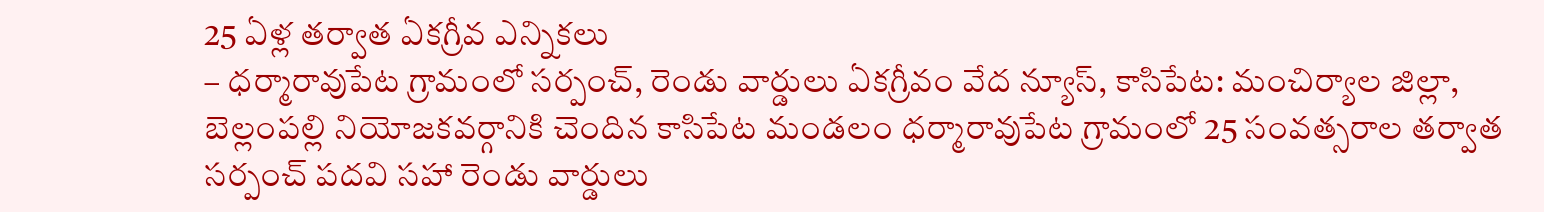25 ఏళ్ల తర్వాత ఏకగ్రీవ ఎన్నికలు
– ధర్మారావుపేట గ్రామంలో సర్పంచ్, రెండు వార్డులు ఏకగ్రీవం వేద న్యూస్, కాసిపేట: మంచిర్యాల జిల్లా, బెల్లంపల్లి నియోజకవర్గానికి చెందిన కాసిపేట మండలం ధర్మారావుపేట గ్రామంలో 25 సంవత్సరాల తర్వాత సర్పంచ్ పదవి సహా రెండు వార్డులు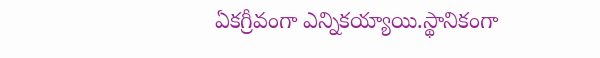ఏకగ్రీవంగా ఎన్నికయ్యాయి.స్థానికంగా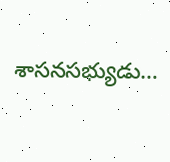శాసనసభ్యుడు…